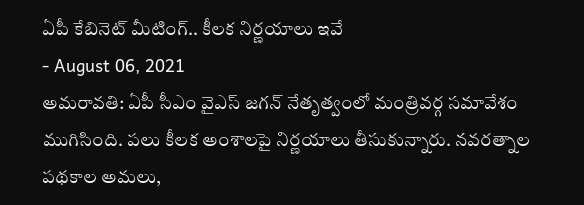ఏపీ కేబినెట్ మీటింగ్.. కీలక నిర్ణయాలు ఇవే
- August 06, 2021
అమరావతి: ఏపీ సీఎం వైఎస్ జగన్ నేతృత్వంలో మంత్రివర్గ సమావేశం ముగిసింది. పలు కీలక అంశాలపై నిర్ణయాలు తీసుకున్నారు. నవరత్నాల పథకాల అమలు,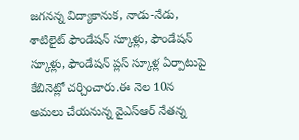జగనన్న విద్యాకానుక, నాడు-నేడు, శాటిలైట్ ఫౌండేషన్ స్కూళ్లు, ఫౌండేషన్ స్కూళ్లు, ఫౌండేషన్ ప్లస్ స్కూళ్ల ఏర్పాటుపై కేబినెట్లో చర్చించారు.ఈ నెల 10న అమలు చేయనున్న వైఎస్ఆర్ నేతన్న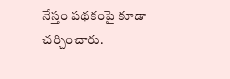నేస్తం పథకంపై కూడా చర్చించారు.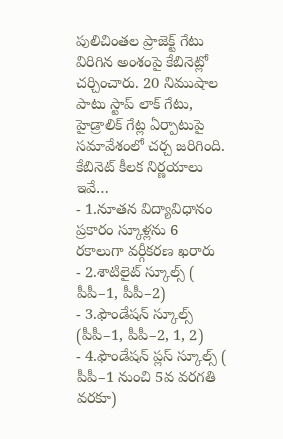పులిచింతల ప్రాజెక్ట్ గేటు విరిగిన అంశంపై కేబినెట్లో చర్చించారు. 20 నిముషాల పాటు స్టాప్ లాక్ గేటు, హైడ్రాలిక్ గేట్ల ఏర్పాటుపై సమావేశంలో చర్చ జరిగింది.
కేబినెట్ కీలక నిర్ణయాలు ఇవే…
- 1.నూతన విద్యావిధానం ప్రకారం స్కూళ్లను 6 రకాలుగా వర్గీకరణ ఖరారు
- 2.శాటిలైట్ స్కూల్స్ ( పీపీ–1, పీపీ–2)
- 3.ఫౌండేషన్ స్కూల్స్ (పీపీ–1, పీపీ–2, 1, 2)
- 4.ఫౌండేషన్ ప్లస్ స్కూల్స్ ( పీపీ–1 నుంచి 5వ వరగతి వరకూ)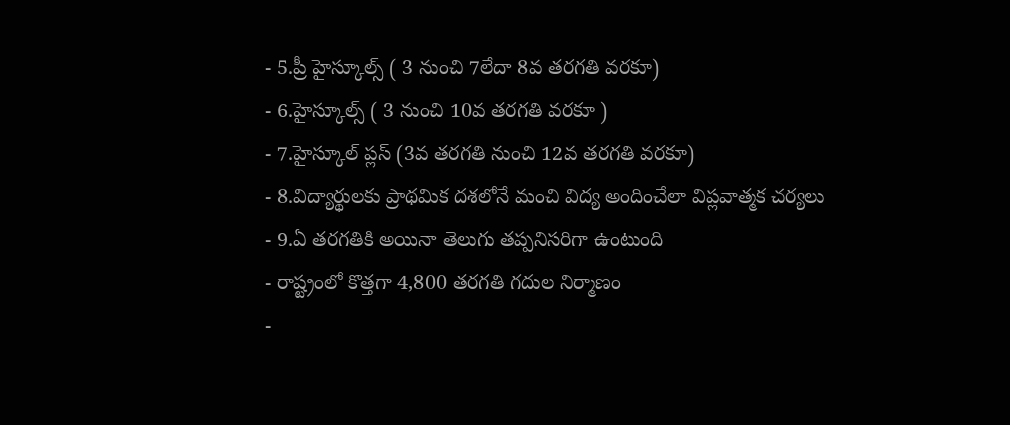- 5.ప్రీ హైస్కూల్స్ ( 3 నుంచి 7లేదా 8వ తరగతి వరకూ)
- 6.హైస్కూల్స్ ( 3 నుంచి 10వ తరగతి వరకూ )
- 7.హైస్కూల్ ప్లస్ (3వ తరగతి నుంచి 12వ తరగతి వరకూ)
- 8.విద్యార్థులకు ప్రాథమిక దశలోనే మంచి విద్య అందించేలా విప్లవాత్మక చర్యలు
- 9.ఏ తరగతికి అయినా తెలుగు తప్పనిసరిగా ఉంటుంది
- రాష్ట్రంలో కొత్తగా 4,800 తరగతి గదుల నిర్మాణం
-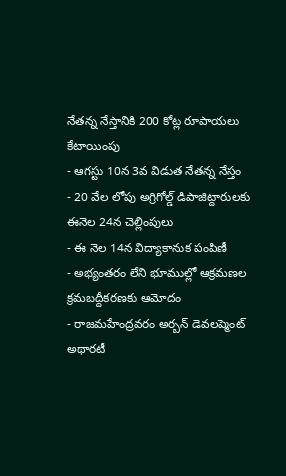నేతన్న నేస్తానికి 200 కోట్ల రూపాయలు కేటాయింపు
- ఆగస్టు 10న 3వ విడుత నేతన్న నేస్తం
- 20 వేల లోపు అగ్రిగోల్డ్ డిపాజిట్దారులకు ఈనెల 24న చెల్లింపులు
- ఈ నెల 14న విద్యాకానుక పంపిణీ
- అభ్యంతరం లేని భూముల్లో ఆక్రమణల క్రమబద్దీకరణకు ఆమోదం
- రాజమహేంద్రవరం అర్బన్ డెవలప్మెంట్ అథారటీ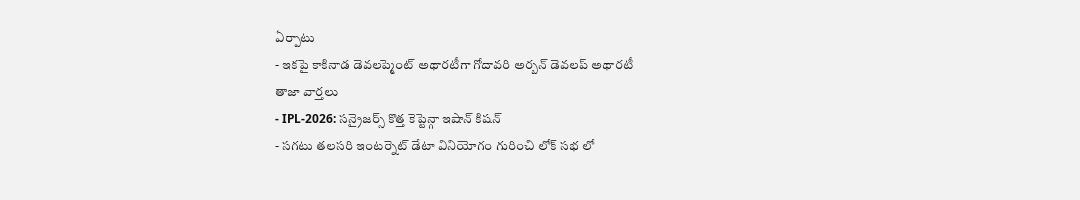ఏర్పాటు
- ఇకపై కాకినాడ డెవలప్మెంట్ అథారటీగా గోదావరి అర్బన్ డెవలప్ అథారటీ
తాజా వార్తలు
- IPL-2026: సన్రైజర్స్ కొత్త కెప్టెన్గా ఇషాన్ కిషన్
- సగటు తలసరి ఇంటర్నెట్ డేటా వినియోగం గురించి లోక్ సభ లో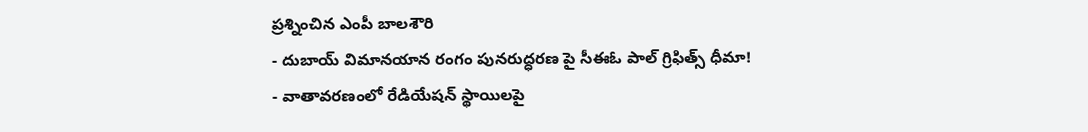ప్రశ్నించిన ఎంపీ బాలశౌరి
- దుబాయ్ విమానయాన రంగం పునరుద్ధరణ పై సీఈఓ పాల్ గ్రిఫిత్స్ ధీమా!
- వాతావరణంలో రేడియేషన్ స్థాయిలపై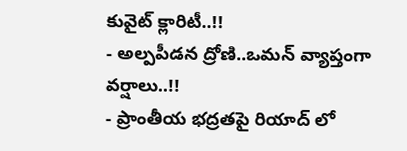కువైట్ క్లారిటీ..!!
- అల్పపీడన ద్రోణి..ఒమన్ వ్యాప్తంగా వర్షాలు..!!
- ప్రాంతీయ భద్రతపై రియాద్ లో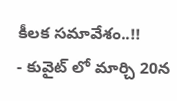కీలక సమావేశం..!!
- కువైట్ లో మార్చి 20న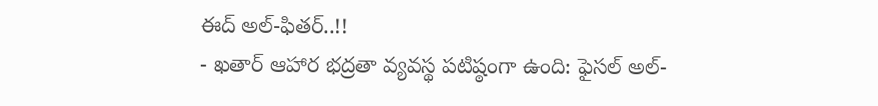ఈద్ అల్-ఫితర్..!!
- ఖతార్ ఆహార భద్రతా వ్యవస్థ పటిష్ఠంగా ఉంది: ఫైసల్ అల్-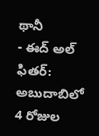థానీ
- ఈద్ అల్ ఫితర్: అబుదాబిలో 4 రోజుల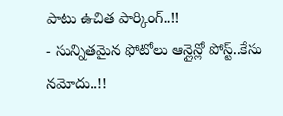పాటు ఉచిత పార్కింగ్..!!
- సున్నితమైన ఫోటోలు ఆన్లైన్లో పోస్ట్..కేసు నమోదు..!!